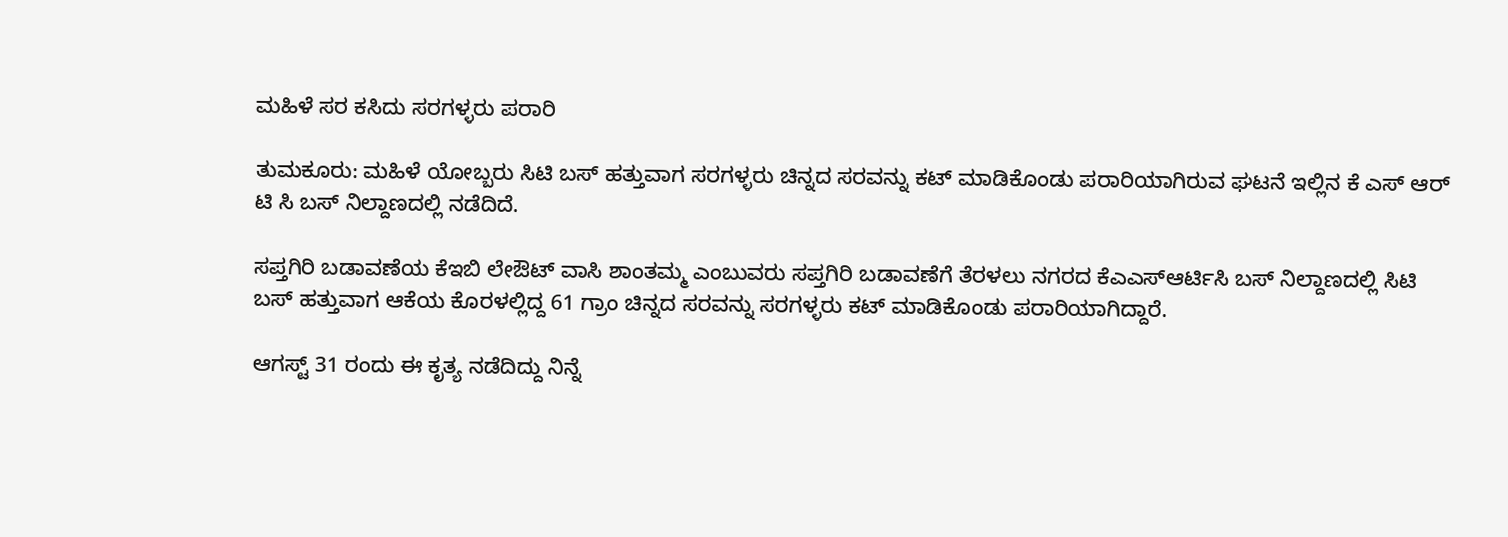ಮಹಿಳೆ ಸರ ಕಸಿದು ಸರಗಳ್ಳರು ಪರಾರಿ

ತುಮಕೂರು: ಮಹಿಳೆ ಯೋಬ್ಬರು ಸಿಟಿ ಬಸ್ ಹತ್ತುವಾಗ ಸರಗಳ್ಳರು ಚಿನ್ನದ ಸರವನ್ನು ಕಟ್ ಮಾಡಿಕೊಂಡು ಪರಾರಿಯಾಗಿರುವ ಘಟನೆ ಇಲ್ಲಿನ ಕೆ ಎಸ್ ಆರ್ ಟಿ ಸಿ ಬಸ್ ನಿಲ್ದಾಣದಲ್ಲಿ ನಡೆದಿದೆ.

ಸಪ್ತಗಿರಿ ಬಡಾವಣೆಯ ಕೆಇಬಿ ಲೇಔಟ್ ವಾಸಿ ಶಾಂತಮ್ಮ ಎಂಬುವರು ಸಪ್ತಗಿರಿ ಬಡಾವಣೆಗೆ ತೆರಳಲು ನಗರದ ಕೆಎಎಸ್ಆರ್ಟಿಸಿ ಬಸ್ ನಿಲ್ದಾಣದಲ್ಲಿ ಸಿಟಿ ಬಸ್ ಹತ್ತುವಾಗ ಆಕೆಯ ಕೊರಳಲ್ಲಿದ್ದ 61 ಗ್ರಾಂ ಚಿನ್ನದ ಸರವನ್ನು ಸರಗಳ್ಳರು ಕಟ್ ಮಾಡಿಕೊಂಡು ಪರಾರಿಯಾಗಿದ್ದಾರೆ.

ಆಗಸ್ಟ್ 31 ರಂದು ಈ ಕೃತ್ಯ ನಡೆದಿದ್ದು ನಿನ್ನೆ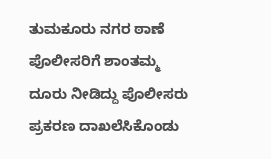ತುಮಕೂರು ನಗರ ಠಾಣೆ ಪೊಲೀಸರಿಗೆ ಶಾಂತಮ್ಮ ದೂರು ನೀಡಿದ್ದು ಪೊಲೀಸರು ಪ್ರಕರಣ ದಾಖಲೆಸಿಕೊಂಡು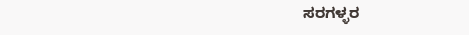ಸರಗಳ್ಳರ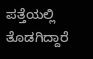ಪತ್ತೆಯಲ್ಲಿ ತೊಡಗಿದ್ದಾರೆ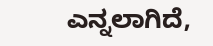ಎನ್ನಲಾಗಿದೆ,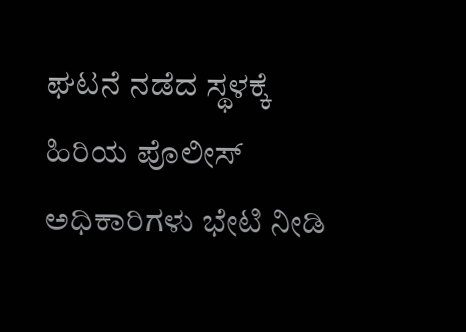ಘಟನೆ ನಡೆದ ಸ್ಥಳಕ್ಕೆ ಹಿರಿಯ ಪೊಲೀಸ್ ಅಧಿಕಾರಿಗಳು ಭೇಟಿ ನೀಡಿ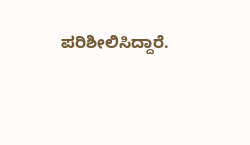ಪರಿಶೀಲಿಸಿದ್ದಾರೆ.